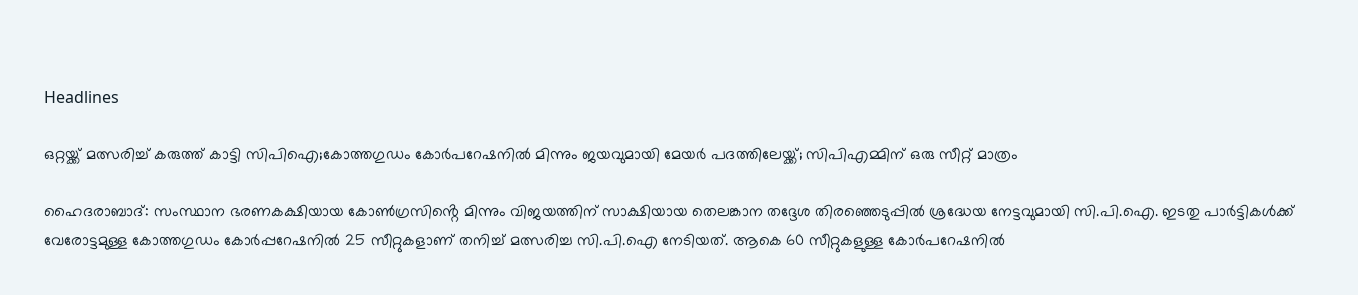Headlines

ഒറ്റയ്ക്ക് മത്സരിച്ച് കരുത്ത് കാട്ടി സിപിഐ;കോത്തഗുഡം കോർപറേഷനിൽ മിന്നും ജയവുമായി മേയർ പദത്തിലേയ്ക്ക്; സിപിഎമ്മിന് ഒരു സീറ്റ് മാത്രം

ഹൈദരാബാദ്: സംസ്ഥാന ഭരണകക്ഷിയായ കോൺഗ്രസിൻ്റെ മിന്നും വിജയത്തിന് സാക്ഷിയായ തെലങ്കാന തദ്ദേശ തിരഞ്ഞെടുപ്പിൽ ശ്രദ്ധേയ നേട്ടവുമായി സി.പി.ഐ. ഇടതു പാർട്ടികൾക്ക് വേരോട്ടമുള്ള കോത്തഗുഡം കോർപ്പറേഷനിൽ 25 സീറ്റുകളാണ് തനിച്ച് മത്സരിച്ച സി.പി.ഐ നേടിയത്. ആകെ 60 സീറ്റുകളുള്ള കോർപറേഷനിൽ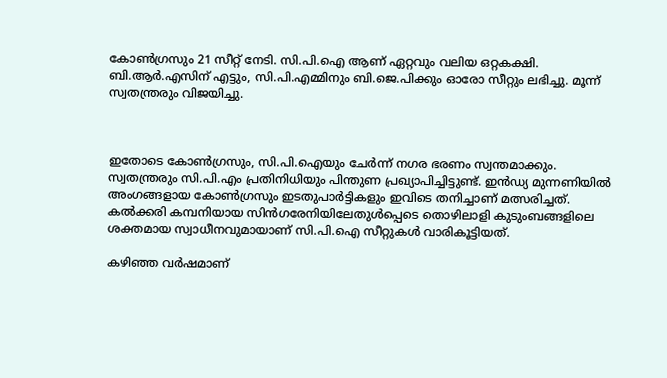കോൺഗ്രസും 21 സീറ്റ് നേടി. സി.പി.ഐ ആണ് ഏറ്റവും വലിയ ഒറ്റകക്ഷി. ബി.ആർ.എസിന് എട്ടും, സി.പി.എമ്മിനും ബി.ജെ.പിക്കും ഓരോ സീറ്റും ലഭിച്ചു. മൂന്ന് സ്വതന്ത്രരും വിജയിച്ചു.



ഇതോടെ കോൺഗ്രസും, സി.പി.ഐയും ചേർന്ന് നഗര ഭരണം സ്വന്തമാക്കും. സ്വതന്ത്രരും സി.പി.എം പ്രതിനിധിയും പിന്തുണ പ്രഖ്യാപിച്ചിട്ടുണ്ട്. ഇൻഡ്യ മുന്നണിയിൽ അംഗങ്ങളായ കോൺഗ്രസും ഇടതുപാർട്ടികളും ഇവിടെ തനിച്ചാണ് മത്സരിച്ചത്. കൽക്കരി കമ്പനിയായ സിൻഗരേനിയിലേതുൾപ്പെടെ തൊഴിലാളി കുടുംബങ്ങളിലെ ശക്തമായ സ്വാധീനവുമായാണ് സി.പി.ഐ സീറ്റുകൾ വാരികൂട്ടിയത്.

കഴിഞ്ഞ വർഷമാണ്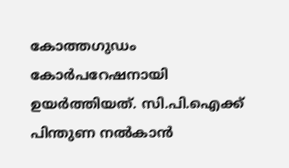കോത്തഗുഡം കോർപറേഷനായി ഉയർത്തിയത്. സി.പി.ഐക്ക് പിന്തുണ നൽകാൻ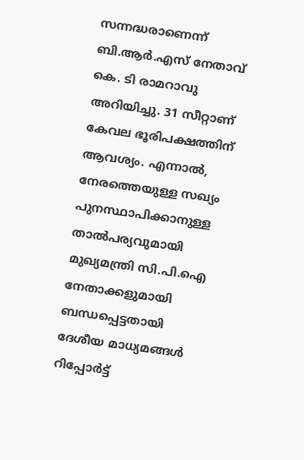സന്നദ്ധരാണെന്ന് ബി.ആർ.എസ് നേതാവ് കെ. ടി രാമറാവു അറിയിച്ചു. 31 സീറ്റാണ് കേവല ഭൂരിപക്ഷത്തിന് ആവശ്യം. എന്നാൽ, നേരത്തെയുള്ള സഖ്യം പുനസ്ഥാപിക്കാനുള്ള താൽപര്യവുമായി മുഖ്യമന്ത്രി സി.പി.ഐ നേതാക്കളുമായി ബന്ധപ്പെട്ടതായി ദേശീയ മാധ്യമങ്ങൾ റിപ്പോർട്ട്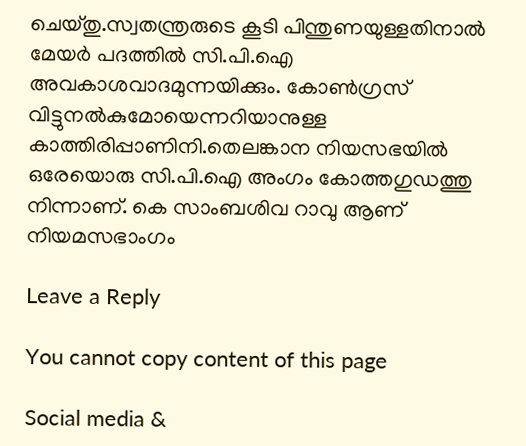ചെയ്തു.സ്വതന്ത്രരുടെ കൂടി പിന്തുണയുള്ളതിനാൽ മേയർ പദത്തിൽ സി.പി.ഐ അവകാശവാദമുന്നയിക്കും. കോൺഗ്രസ് വിട്ടുനൽകുമോയെന്നറിയാനുള്ള കാത്തിരിപ്പാണിനി.തെലങ്കാന നിയസഭയിൽ ഒരേയൊരു സി.പി.ഐ അംഗം കോത്തഗുഡത്തു നിന്നാണ്. കെ സാംബശിവ റാവു ആണ് നിയമസഭാംഗം

Leave a Reply

You cannot copy content of this page

Social media &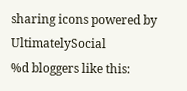sharing icons powered by UltimatelySocial
%d bloggers like this: